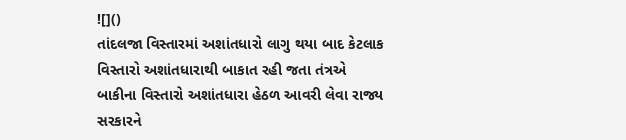![]()
તાંદલજા વિસ્તારમાં અશાંતધારો લાગુ થયા બાદ કેટલાક વિસ્તારો અશાંતધારાથી બાકાત રહી જતા તંત્રએ બાકીના વિસ્તારો અશાંતધારા હેઠળ આવરી લેવા રાજ્ય સરકારને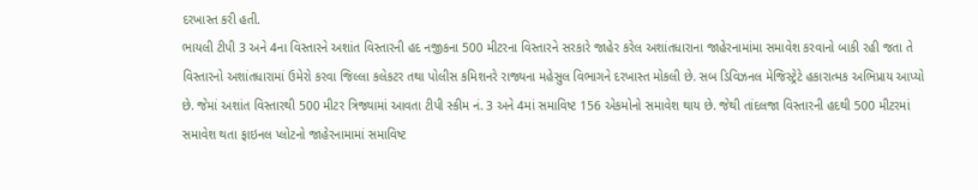દરખાસ્ત કરી હતી.
ભાયલી ટીપી 3 અને 4ના વિસ્તારને અશાંત વિસ્તારની હદ નજીકના 500 મીટરના વિસ્તારને સરકારે જાહેર કરેલ અશાંતધારાના જાહેરનામાંમા સમાવેશ કરવાનો બાકી રહી જતા તે વિસ્તારનો અશાંતધારામાં ઉમેરો કરવા જિલ્લા કલેકટર તથા પોલીસ કમિશનરે રાજ્યના મહેસુલ વિભાગને દરખાસ્ત મોકલી છે. સબ ડિવિઝનલ મેજિસ્ટ્રેટે હકારાત્મક અભિપ્રાય આપ્યો છે. જેમાં અશાંત વિસ્તારથી 500 મીટર ત્રિજ્યામાં આવતા ટીપી સ્કીમ નં. 3 અને 4માં સમાવિષ્ટ 156 એકમોનો સમાવેશ થાય છે. જેથી તાંદલજા વિસ્તારની હદથી 500 મીટરમાં સમાવેશ થતા ફાઇનલ પ્લોટનો જાહેરનામામાં સમાવિષ્ટ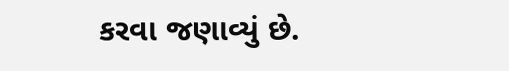કરવા જણાવ્યું છે.